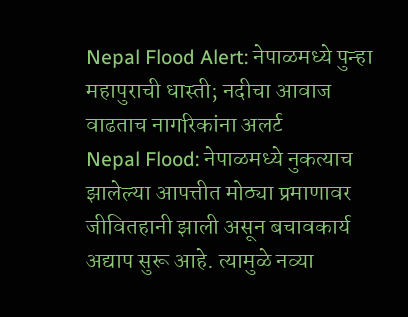Nepal Flood Alert: नेपाळमध्ये पुन्हा महापुराची धास्ती; नदीचा आवाज वाढताच नागरिकांना अलर्ट
Nepal Flood: नेपाळमध्ये नुकत्याच झालेल्या आपत्तीत मोठ्या प्रमाणावर जीवितहानी झाली असून बचावकार्य अद्याप सुरू आहे. त्यामुळे नव्या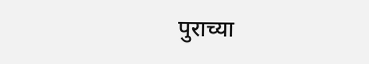पुराच्या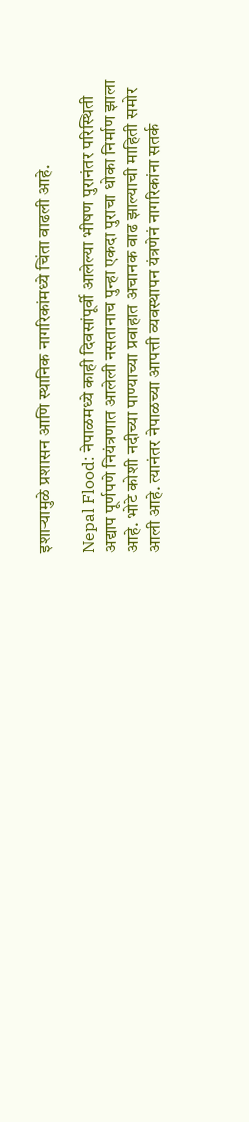इशाऱ्यामुळे प्रशासन आणि स्थानिक नागरिकांमध्ये चिंता वाढली आहे.

Nepal Flood: नेपाळमध्ये काही दिवसांपूर्वी आलेल्या भीषण पुरानंतर परिस्थिती अद्याप पूर्णपणे नियंत्रणात आलेली नसतानाच पुन्हा एकदा पुराचा धोका निर्माण झाला आहे. भोटे कोशी नदीच्या पाण्याच्या प्रवाहात अचानक वाढ झाल्याची माहिती समोर आली आहे. त्यानंतर नेपाळच्या आपत्ती व्यवस्थापन यंत्रणेनं नागरिकांना सतर्क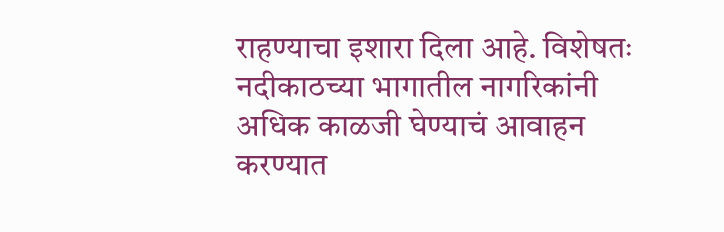राहण्याचा इशारा दिला आहे. विशेषतः नदीकाठच्या भागातील नागरिकांनी अधिक काळजी घेण्याचं आवाहन करण्यात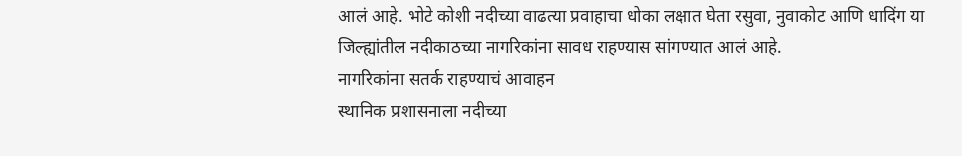आलं आहे. भोटे कोशी नदीच्या वाढत्या प्रवाहाचा धोका लक्षात घेता रसुवा, नुवाकोट आणि धादिंग या जिल्ह्यांतील नदीकाठच्या नागरिकांना सावध राहण्यास सांगण्यात आलं आहे.
नागरिकांना सतर्क राहण्याचं आवाहन
स्थानिक प्रशासनाला नदीच्या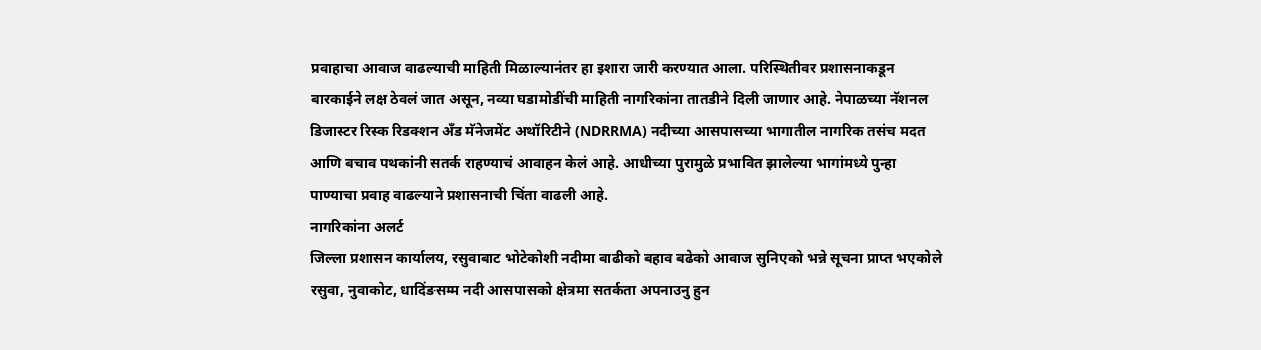प्रवाहाचा आवाज वाढल्याची माहिती मिळाल्यानंतर हा इशारा जारी करण्यात आला. परिस्थितीवर प्रशासनाकडून बारकाईने लक्ष ठेवलं जात असून, नव्या घडामोडींची माहिती नागरिकांना तातडीने दिली जाणार आहे. नेपाळच्या नॅशनल डिजास्टर रिस्क रिडक्शन अँड मॅनेजमेंट अथॉरिटीने (NDRRMA) नदीच्या आसपासच्या भागातील नागरिक तसंच मदत आणि बचाव पथकांनी सतर्क राहण्याचं आवाहन केलं आहे. आधीच्या पुरामुळे प्रभावित झालेल्या भागांमध्ये पुन्हा पाण्याचा प्रवाह वाढल्याने प्रशासनाची चिंता वाढली आहे.
नागरिकांना अलर्ट
जिल्ला प्रशासन कार्यालय, रसुवाबाट भोटेकोशी नदीमा बाढीको बहाव बढेको आवाज सुनिएको भन्ने सूचना प्राप्त भएकोले रसुवा, नुवाकोट, धादिंङसम्म नदी आसपासको क्षेत्रमा सतर्कता अपनाउनु हुन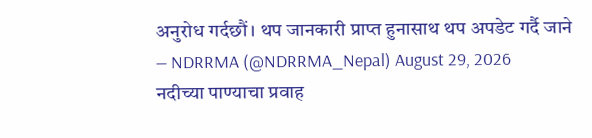अनुरोध गर्दछौं। थप जानकारी प्राप्त हुनासाथ थप अपडेट गर्दै जाने
— NDRRMA (@NDRRMA_Nepal) August 29, 2026
नदीच्या पाण्याचा प्रवाह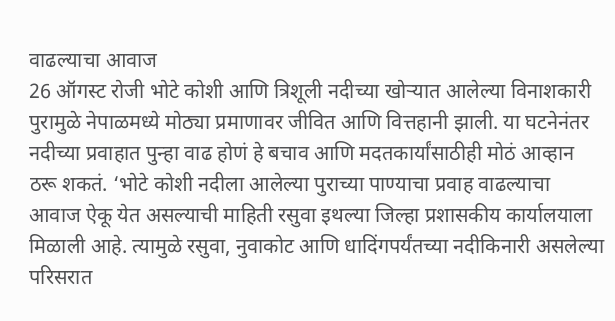वाढल्याचा आवाज
26 ऑगस्ट रोजी भोटे कोशी आणि त्रिशूली नदीच्या खोऱ्यात आलेल्या विनाशकारी पुरामुळे नेपाळमध्ये मोठ्या प्रमाणावर जीवित आणि वित्तहानी झाली. या घटनेनंतर नदीच्या प्रवाहात पुन्हा वाढ होणं हे बचाव आणि मदतकार्यांसाठीही मोठं आव्हान ठरू शकतं. ‘भोटे कोशी नदीला आलेल्या पुराच्या पाण्याचा प्रवाह वाढल्याचा आवाज ऐकू येत असल्याची माहिती रसुवा इथल्या जिल्हा प्रशासकीय कार्यालयाला मिळाली आहे. त्यामुळे रसुवा, नुवाकोट आणि धादिंगपर्यंतच्या नदीकिनारी असलेल्या परिसरात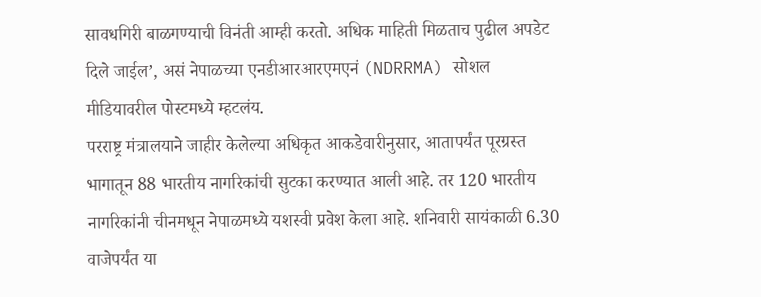सावधगिरी बाळगण्याची विनंती आम्ही करतो. अधिक माहिती मिळताच पुढील अपडेट दिले जाईल’, असं नेपाळच्या एनडीआरआरएमएनं (NDRRMA) सोशल मीडियावरील पोस्टमध्ये म्हटलंय.
परराष्ट्र मंत्रालयाने जाहीर केलेल्या अधिकृत आकडेवारीनुसार, आतापर्यंत पूरग्रस्त भागातून 88 भारतीय नागरिकांची सुटका करण्यात आली आहे. तर 120 भारतीय नागरिकांनी चीनमधून नेपाळमध्ये यशस्वी प्रवेश केला आहे. शनिवारी सायंकाळी 6.30 वाजेपर्यंत या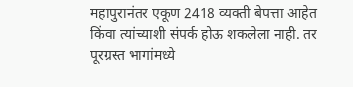महापुरानंतर एकूण 2418 व्यक्ती बेपत्ता आहेत किंवा त्यांच्याशी संपर्क होऊ शकलेला नाही. तर पूरग्रस्त भागांमध्ये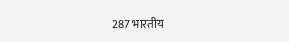287 भारतीय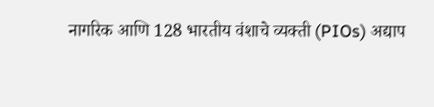नागरिक आणि 128 भारतीय वंशाचे व्यक्ती (PIOs) अद्याप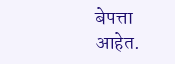बेपत्ता आहेत.